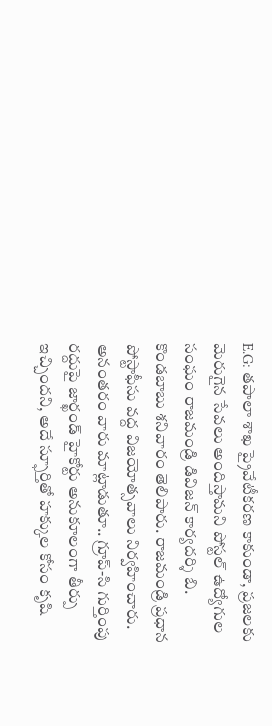E.G: తపాలా శాఖ ప్రైవేటీకరణ కాకుండా, ప్రజలకు మెరుగైన సేవలు అందిస్తామని పోస్టల్ ఉద్యోగుల సంఘం రాజమండ్రి డివిజన్ కార్యదర్శి బి. కొండబాబు శనివారం తెలిపారు. రాజమండ్రి ప్రధాన పోస్టాఫీసు వద్ద విజయోత్సవాలు నిర్వహించారు. అనంతరం వారు మాట్లాడుతూ.. గ్రూప్-సి గుర్తింపు రద్దుపై జార్ఖండ్ హైకోర్టు అనుకూలంగా తీర్పు ఇచ్చిందని, అదే స్ఫూర్తితో హక్కుల కోసం కృషి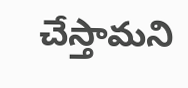చేస్తామని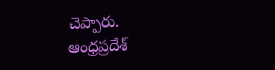చెప్పారు.
ఆంధ్రప్రదేశ్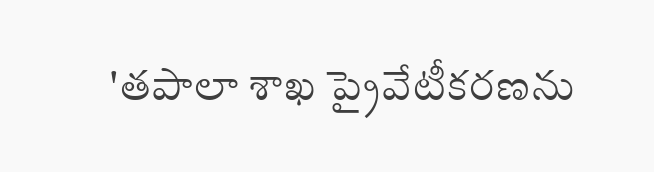'తపాలా శాఖ ప్రైవేటీకరణను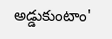అడ్డుకుంటాం'